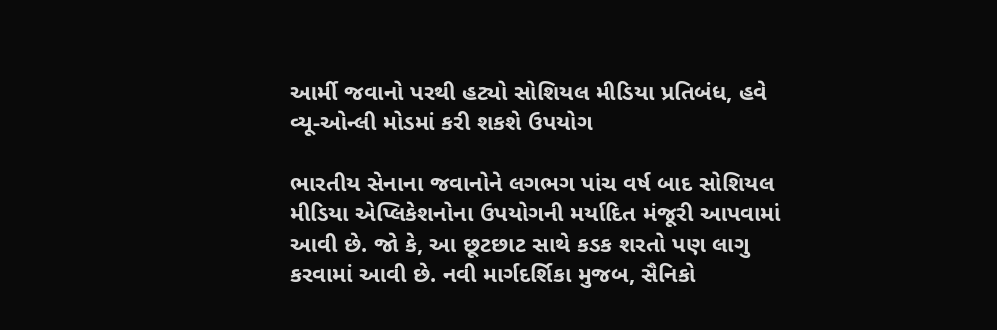આર્મી જવાનો પરથી હટ્યો સોશિયલ મીડિયા પ્રતિબંધ, હવે વ્યૂ-ઓન્લી મોડમાં કરી શકશે ઉપયોગ

ભારતીય સેનાના જવાનોને લગભગ પાંચ વર્ષ બાદ સોશિયલ મીડિયા એપ્લિકેશનોના ઉપયોગની મર્યાદિત મંજૂરી આપવામાં આવી છે. જો કે, આ છૂટછાટ સાથે કડક શરતો પણ લાગુ કરવામાં આવી છે. નવી માર્ગદર્શિકા મુજબ, સૈનિકો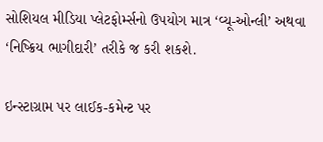સોશિયલ મીડિયા પ્લેટફોર્મ્સનો ઉપયોગ માત્ર ‘વ્યૂ-ઓન્લી’ અથવા ‘નિષ્ક્રિય ભાગીદારી’ તરીકે જ કરી શકશે.

ઇન્સ્ટાગ્રામ પર લાઈક-કમેન્ટ પર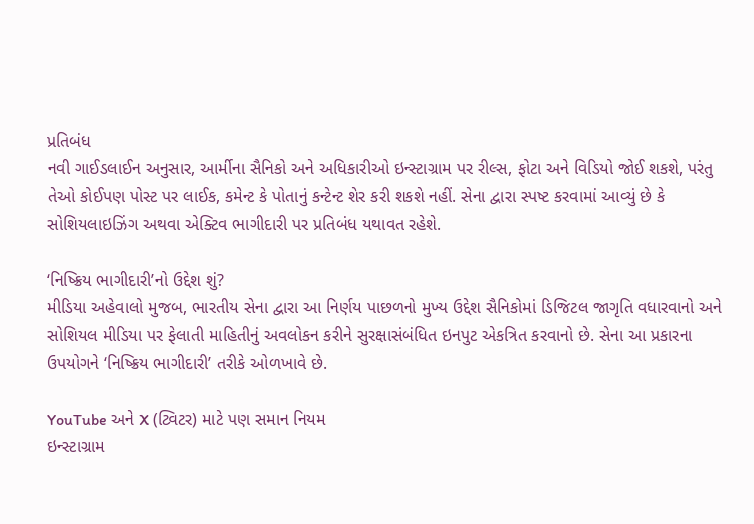પ્રતિબંધ
નવી ગાઈડલાઈન અનુસાર, આર્મીના સૈનિકો અને અધિકારીઓ ઇન્સ્ટાગ્રામ પર રીલ્સ, ફોટા અને વિડિયો જોઈ શકશે, પરંતુ તેઓ કોઈપણ પોસ્ટ પર લાઈક, કમેન્ટ કે પોતાનું કન્ટેન્ટ શેર કરી શકશે નહીં. સેના દ્વારા સ્પષ્ટ કરવામાં આવ્યું છે કે સોશિયલાઇઝિંગ અથવા એક્ટિવ ભાગીદારી પર પ્રતિબંધ યથાવત રહેશે.

‘નિષ્ક્રિય ભાગીદારી’નો ઉદ્દેશ શું?
મીડિયા અહેવાલો મુજબ, ભારતીય સેના દ્વારા આ નિર્ણય પાછળનો મુખ્ય ઉદ્દેશ સૈનિકોમાં ડિજિટલ જાગૃતિ વધારવાનો અને સોશિયલ મીડિયા પર ફેલાતી માહિતીનું અવલોકન કરીને સુરક્ષાસંબંધિત ઇનપુટ એકત્રિત કરવાનો છે. સેના આ પ્રકારના ઉપયોગને ‘નિષ્ક્રિય ભાગીદારી’ તરીકે ઓળખાવે છે.

YouTube અને X (ટ્વિટર) માટે પણ સમાન નિયમ
ઇન્સ્ટાગ્રામ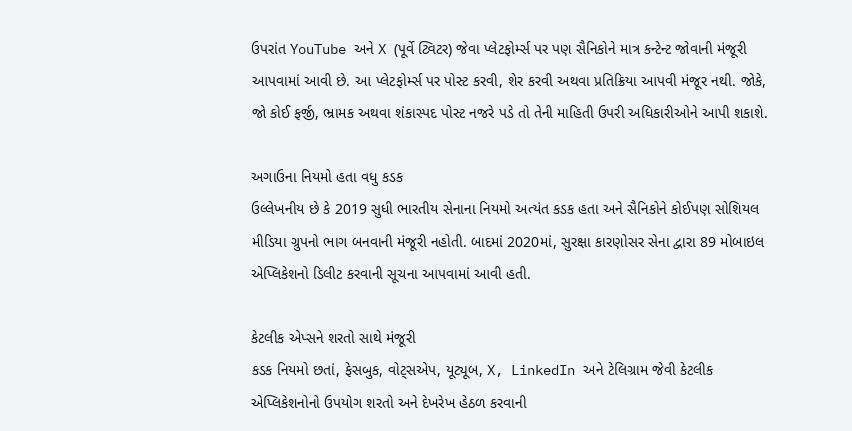ઉપરાંત YouTube અને X (પૂર્વે ટ્વિટર) જેવા પ્લેટફોર્મ્સ પર પણ સૈનિકોને માત્ર કન્ટેન્ટ જોવાની મંજૂરી આપવામાં આવી છે. આ પ્લેટફોર્મ્સ પર પોસ્ટ કરવી, શેર કરવી અથવા પ્રતિક્રિયા આપવી મંજૂર નથી. જોકે, જો કોઈ ફર્જી, ભ્રામક અથવા શંકાસ્પદ પોસ્ટ નજરે પડે તો તેની માહિતી ઉપરી અધિકારીઓને આપી શકાશે.

અગાઉના નિયમો હતા વધુ કડક
ઉલ્લેખનીય છે કે 2019 સુધી ભારતીય સેનાના નિયમો અત્યંત કડક હતા અને સૈનિકોને કોઈપણ સોશિયલ મીડિયા ગ્રુપનો ભાગ બનવાની મંજૂરી નહોતી. બાદમાં 2020માં, સુરક્ષા કારણોસર સેના દ્વારા 89 મોબાઇલ એપ્લિકેશનો ડિલીટ કરવાની સૂચના આપવામાં આવી હતી.

કેટલીક એપ્સને શરતો સાથે મંજૂરી
કડક નિયમો છતાં, ફેસબુક, વોટ્સએપ, યૂટ્યૂબ, X, LinkedIn અને ટેલિગ્રામ જેવી કેટલીક એપ્લિકેશનોનો ઉપયોગ શરતો અને દેખરેખ હેઠળ કરવાની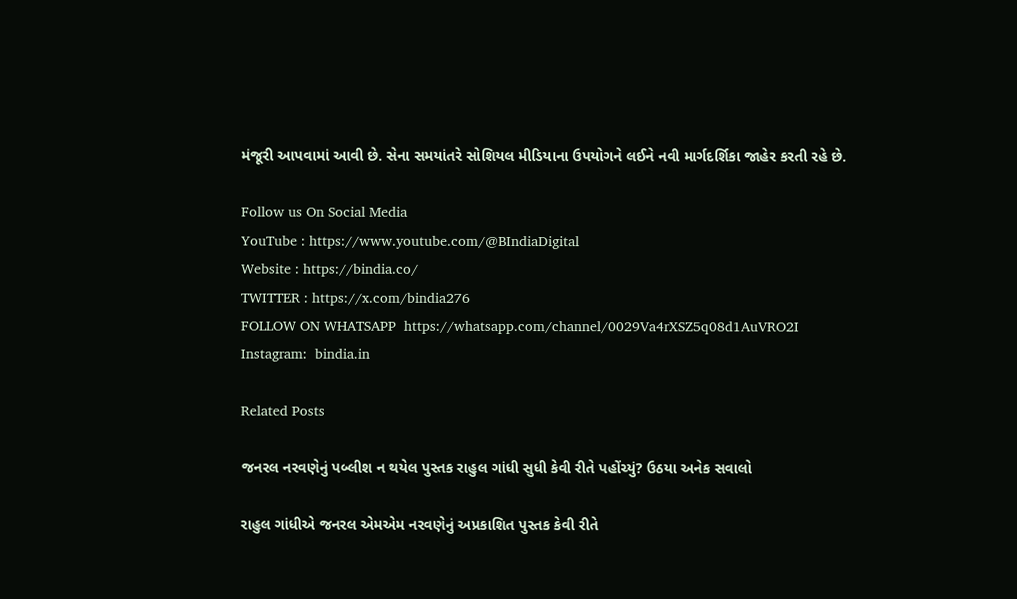મંજૂરી આપવામાં આવી છે. સેના સમયાંતરે સોશિયલ મીડિયાના ઉપયોગને લઈને નવી માર્ગદર્શિકા જાહેર કરતી રહે છે.

Follow us On Social Media
YouTube : https://www.youtube.com/@BIndiaDigital
Website : https://bindia.co/
TWITTER : https://x.com/bindia276
FOLLOW ON WHATSAPP  https://whatsapp.com/channel/0029Va4rXSZ5q08d1AuVRO2I
Instagram:  bindia.in

Related Posts

જનરલ નરવણેનું પબ્લીશ ન થયેલ પુસ્તક રાહુલ ગાંધી સુધી કેવી રીતે પહોંચ્યું? ઉઠયા અનેક સવાલો

રાહુલ ગાંધીએ જનરલ એમએમ નરવણેનું અપ્રકાશિત પુસ્તક કેવી રીતે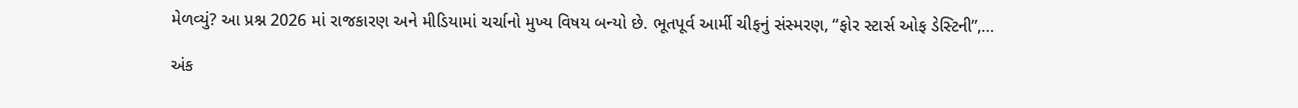મેળવ્યું? આ પ્રશ્ન 2026 માં રાજકારણ અને મીડિયામાં ચર્ચાનો મુખ્ય વિષય બન્યો છે. ભૂતપૂર્વ આર્મી ચીફનું સંસ્મરણ, “ફોર સ્ટાર્સ ઓફ ડેસ્ટિની”,…

અંક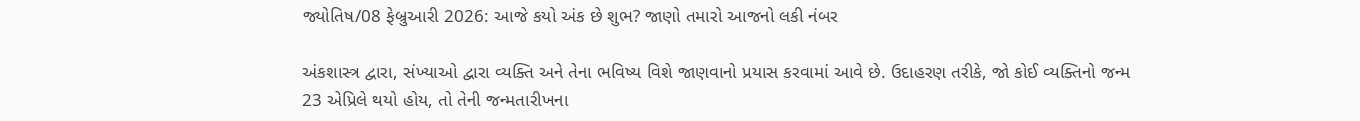જ્યોતિષ/08 ફેબ્રુઆરી 2026: આજે કયો અંક છે શુભ? જાણો તમારો આજનો લકી નંબર

અંકશાસ્ત્ર દ્વારા, સંખ્યાઓ દ્વારા વ્યક્તિ અને તેના ભવિષ્ય વિશે જાણવાનો પ્રયાસ કરવામાં આવે છે. ઉદાહરણ તરીકે, જો કોઈ વ્યક્તિનો જન્મ 23 એપ્રિલે થયો હોય, તો તેની જન્મતારીખના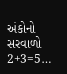અંકોનો સરવાળો 2+3=5…